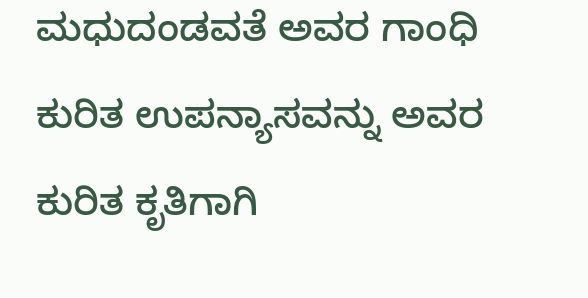ಮಧುದಂಡವತೆ ಅವರ ಗಾಂಧಿ ಕುರಿತ ಉಪನ್ಯಾಸವನ್ನು ಅವರ ಕುರಿತ ಕೃತಿಗಾಗಿ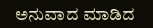ಅನುವಾದ ಮಾಡಿದ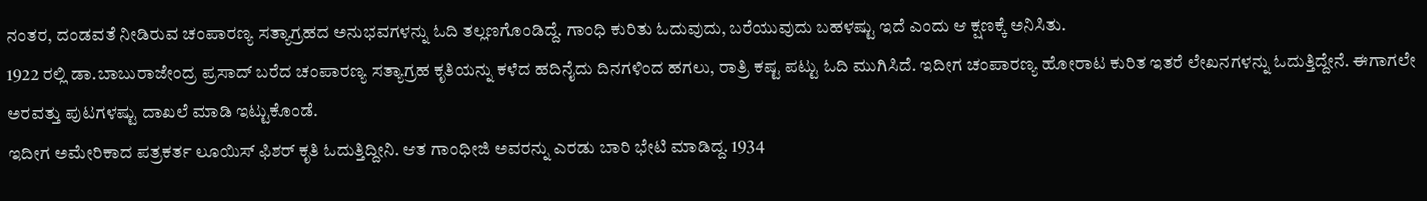ನಂತರ, ದಂಡವತೆ ನೀಡಿರುವ ಚಂಪಾರಣ್ಯ ಸತ್ಯಾಗ್ರಹದ ಅನುಭವಗಳನ್ನು ಓದಿ ತಲ್ಲಣಗೊಂಡಿದ್ದೆ. ಗಾಂಧಿ ಕುರಿತು ಓದುವುದು, ಬರೆಯುವುದು ಬಹಳಷ್ಟು ಇದೆ ಎಂದು ಆ ಕ್ಷಣಕ್ಕೆ ಅನಿಸಿತು.
1922 ರಲ್ಲಿ ಡಾ.ಬಾಬುರಾಜೇಂದ್ರ ಪ್ರಸಾದ್ ಬರೆದ ಚಂಪಾರಣ್ಯ ಸತ್ಯಾಗ್ರಹ ಕೃತಿಯನ್ನು ಕಳೆದ ಹದಿನೈದು ದಿನಗಳಿಂದ ಹಗಲು, ರಾತ್ರಿ ಕಷ್ಟ ಪಟ್ಟು ಓದಿ ಮುಗಿಸಿದೆ. ಇದೀಗ ಚಂಪಾರಣ್ಯ ಹೋರಾಟ ಕುರಿತ ಇತರೆ ಲೇಖನಗಳನ್ನು ಓದುತ್ತಿದ್ದೇನೆ. ಈಗಾಗಲೇ ಅರವತ್ತು ಪುಟಗಳಷ್ಟು ದಾಖಲೆ ಮಾಡಿ ಇಟ್ಟುಕೊಂಡೆ.
ಇದೀಗ ಅಮೇರಿಕಾದ ಪತ್ರಕರ್ತ ಲೂಯಿಸ್ ಫಿಶರ್ ಕೃತಿ ಓದುತ್ತಿದ್ದೀನಿ. ಆತ ಗಾಂಧೀಜಿ ಅವರನ್ನು ಎರಡು ಬಾರಿ ಭೇಟಿ ಮಾಡಿದ್ದ. 1934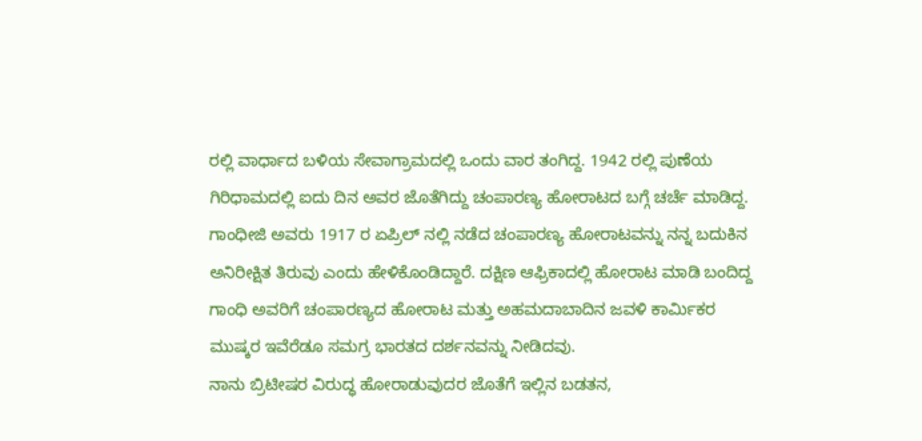ರಲ್ಲಿ ವಾರ್ಧಾದ ಬಳಿಯ ಸೇವಾಗ್ರಾಮದಲ್ಲಿ ಒಂದು ವಾರ ತಂಗಿದ್ದ. 1942 ರಲ್ಲಿ ಪುಣೆಯ ಗಿರಿಧಾಮದಲ್ಲಿ ಐದು ದಿನ ಅವರ ಜೊತೆಗಿದ್ದು ಚಂಪಾರಣ್ಯ ಹೋರಾಟದ ಬಗ್ಗೆ ಚರ್ಚೆ ಮಾಡಿದ್ದ.
ಗಾಂಧೀಜಿ ಅವರು 1917 ರ ಏಪ್ರಿಲ್ ನಲ್ಲಿ ನಡೆದ ಚಂಪಾರಣ್ಯ ಹೋರಾಟವನ್ನು ನನ್ನ ಬದುಕಿನ ಅನಿರೀಕ್ಷಿತ ತಿರುವು ಎಂದು ಹೇಳಿಕೊಂಡಿದ್ದಾರೆ. ದಕ್ಷಿಣ ಆಫ್ರಿಕಾದಲ್ಲಿ ಹೋರಾಟ ಮಾಡಿ ಬಂದಿದ್ದ ಗಾಂಧಿ ಅವರಿಗೆ ಚಂಪಾರಣ್ಯದ ಹೋರಾಟ ಮತ್ತು ಅಹಮದಾಬಾದಿನ ಜವಳಿ ಕಾರ್ಮಿಕರ ಮುಷ್ಕರ ಇವೆರೆಡೂ ಸಮಗ್ರ ಭಾರತದ ದರ್ಶನವನ್ನು ನೀಡಿದವು.
ನಾನು ಬ್ರಿಟೀಷರ ವಿರುದ್ಧ ಹೋರಾಡುವುದರ ಜೊತೆಗೆ ಇಲ್ಲಿನ ಬಡತನ,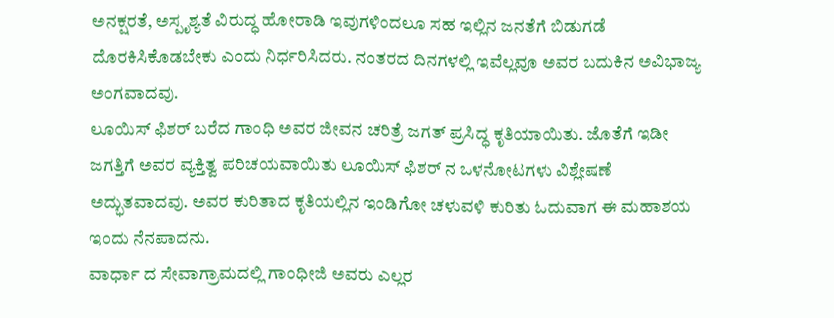ಅನಕ್ಷರತೆ, ಅಸ್ಪೃಶ್ಯತೆ ವಿರುದ್ಧ ಹೋರಾಡಿ ಇವುಗಳಿಂದಲೂ ಸಹ ಇಲ್ಲಿನ ಜನತೆಗೆ ಬಿಡುಗಡೆ ದೊರಕಿಸಿಕೊಡಬೇಕು ಎಂದು ನಿರ್ಧರಿಸಿದರು. ನಂತರದ ದಿನಗಳಲ್ಲಿ ಇವೆಲ್ಲವೂ ಅವರ ಬದುಕಿನ ಅವಿಭಾಜ್ಯ ಅಂಗವಾದವು.
ಲೂಯಿಸ್ ಫಿಶರ್ ಬರೆದ ಗಾಂಧಿ ಅವರ ಜೀವನ ಚರಿತ್ರೆ ಜಗತ್ ಪ್ರಸಿದ್ಧ ಕೃತಿಯಾಯಿತು. ಜೊತೆಗೆ ಇಡೀ ಜಗತ್ತಿಗೆ ಅವರ ವ್ಯಕ್ತಿತ್ವ ಪರಿಚಯವಾಯಿತು ಲೂಯಿಸ್ ಫಿಶರ್ ನ ಒಳನೋಟಗಳು ವಿಶ್ಲೇಷಣೆ ಅದ್ಭುತವಾದವು. ಅವರ ಕುರಿತಾದ ಕೃತಿಯಲ್ಲಿನ ಇಂಡಿಗೋ ಚಳುವಳಿ ಕುರಿತು ಓದುವಾಗ ಈ ಮಹಾಶಯ ಇಂದು ನೆನಪಾದನು.
ವಾರ್ಧಾ ದ ಸೇವಾಗ್ರಾಮದಲ್ಲಿ ಗಾಂಧೀಜಿ ಅವರು ಎಲ್ಲರ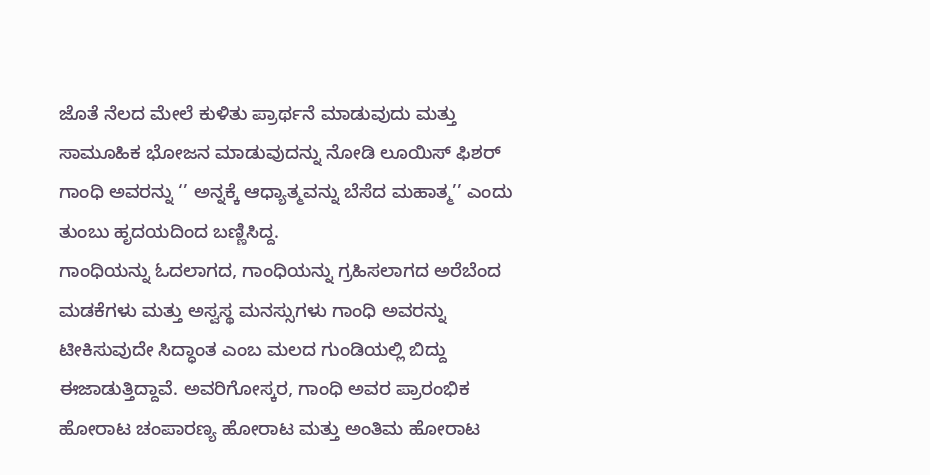ಜೊತೆ ನೆಲದ ಮೇಲೆ ಕುಳಿತು ಪ್ರಾರ್ಥನೆ ಮಾಡುವುದು ಮತ್ತು ಸಾಮೂಹಿಕ ಭೋಜನ ಮಾಡುವುದನ್ನು ನೋಡಿ ಲೂಯಿಸ್ ಫಿಶರ್ ಗಾಂಧಿ ಅವರನ್ನು ‘’ ಅನ್ನಕ್ಕೆ ಆಧ್ಯಾತ್ಮವನ್ನು ಬೆಸೆದ ಮಹಾತ್ಮ’’ ಎಂದು ತುಂಬು ಹೃದಯದಿಂದ ಬಣ್ಣಿಸಿದ್ದ.
ಗಾಂಧಿಯನ್ನು ಓದಲಾಗದ, ಗಾಂಧಿಯನ್ನು ಗ್ರಹಿಸಲಾಗದ ಅರೆಬೆಂದ ಮಡಕೆಗಳು ಮತ್ತು ಅಸ್ವಸ್ಥ ಮನಸ್ಸುಗಳು ಗಾಂಧಿ ಅವರನ್ನು ಟೀಕಿಸುವುದೇ ಸಿದ್ಧಾಂತ ಎಂಬ ಮಲದ ಗುಂಡಿಯಲ್ಲಿ ಬಿದ್ದು ಈಜಾಡುತ್ತಿದ್ದಾವೆ. ಅವರಿಗೋಸ್ಕರ, ಗಾಂಧಿ ಅವರ ಪ್ರಾರಂಭಿಕ ಹೋರಾಟ ಚಂಪಾರಣ್ಯ ಹೋರಾಟ ಮತ್ತು ಅಂತಿಮ ಹೋರಾಟ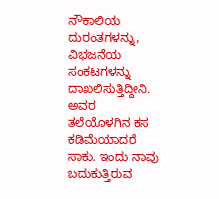ನೌಕಾಲಿಯ ದುರಂತಗಳನ್ನು, ವಿಭಜನೆಯ ಸಂಕಟಗಳನ್ನು ದಾಖಲಿಸುತ್ತಿದ್ದೀನಿ.
ಅವರ ತಲೆಯೊಳಗಿನ ಕಸ ಕಡಿಮೆಯಾದರೆ ಸಾಕು. ಇಂದು ನಾವು ಬದುಕುತ್ತಿರುವ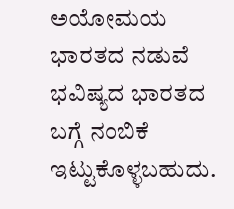ಅಯೋಮಯ ಭಾರತದ ನಡುವೆ ಭವಿಷ್ಯದ ಭಾರತದ ಬಗ್ಗೆ ನಂಬಿಕೆ ಇಟ್ಟುಕೊಳ್ಳಬಹುದು.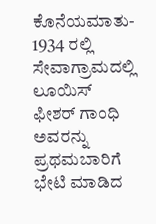ಕೊನೆಯಮಾತು- 1934 ರಲ್ಲಿ ಸೇವಾಗ್ರಾಮದಲ್ಲಿ ಲೂಯಿಸ್ ಫೀಶರ್ ಗಾಂಧಿ ಅವರನ್ನು ಪ್ರಥಮಬಾರಿಗೆ ಭೇಟಿ ಮಾಡಿದ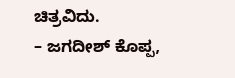ಚಿತ್ರವಿದು.
– ಜಗದೀಶ್ ಕೊಪ್ಪ,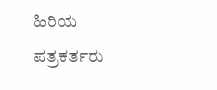ಹಿರಿಯ ಪತ್ರಕರ್ತರು